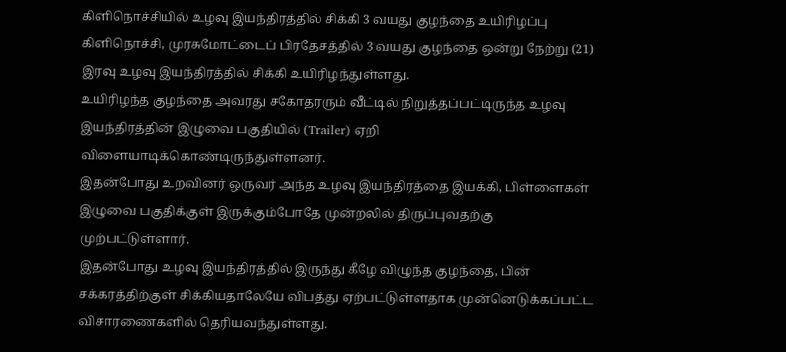கிளிநொச்சியில் உழவு இயந்திரத்தில் சிக்கி 3 வயது குழந்தை உயிரிழப்பு
கிளிநொச்சி, முரசுமோட்டைப் பிரதேசத்தில் 3 வயது குழந்தை ஒன்று நேற்று (21) இரவு உழவு இயந்திரத்தில் சிக்கி உயிரிழந்துள்ளது.
உயிரிழந்த குழந்தை அவரது சகோதரரும் வீட்டில் நிறுத்தப்பட்டிருந்த உழவு இயந்திரத்தின் இழுவை பகுதியில் (Trailer) ஏறி விளையாடிக்கொண்டிருந்துள்ளனர்.
இதன்போது உறவினர் ஒருவர் அந்த உழவு இயந்திரத்தை இயக்கி, பிள்ளைகள் இழுவை பகுதிக்குள் இருக்கும்போதே முன்றலில் திருப்புவதற்கு முற்பட்டுள்ளார்.
இதன்போது உழவு இயந்திரத்தில் இருந்து கீழே விழுந்த குழந்தை, பின் சக்கரத்திற்குள் சிக்கியதாலேயே விபத்து ஏற்பட்டுள்ளதாக முன்னெடுக்கப்பட்ட விசாரணைகளில் தெரியவந்துள்ளது.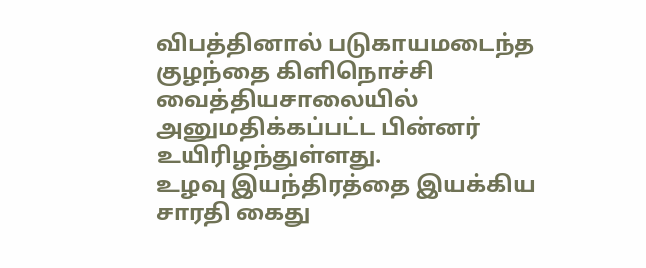விபத்தினால் படுகாயமடைந்த குழந்தை கிளிநொச்சி வைத்தியசாலையில் அனுமதிக்கப்பட்ட பின்னர் உயிரிழந்துள்ளது.
உழவு இயந்திரத்தை இயக்கிய சாரதி கைது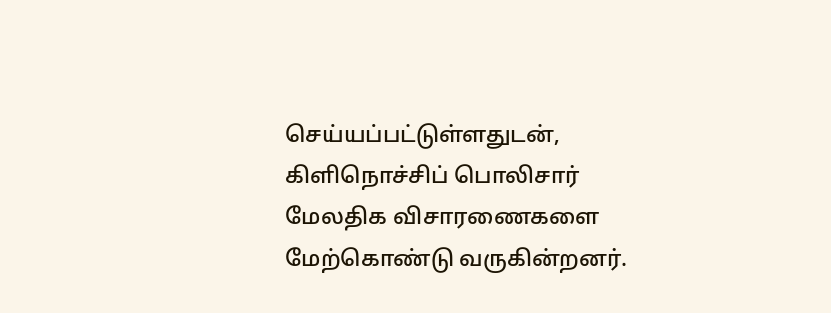செய்யப்பட்டுள்ளதுடன், கிளிநொச்சிப் பொலிசார் மேலதிக விசாரணைகளை மேற்கொண்டு வருகின்றனர்.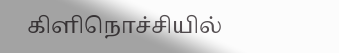கிளிநொச்சியில்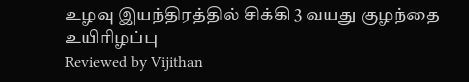உழவு இயந்திரத்தில் சிக்கி 3 வயது குழந்தை உயிரிழப்பு
Reviewed by Vijithan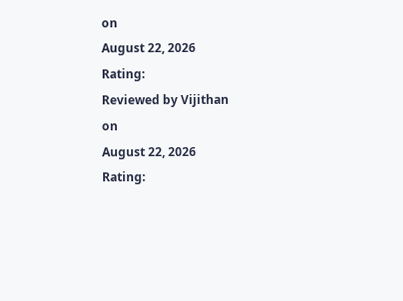on
August 22, 2026
Rating:
Reviewed by Vijithan
on
August 22, 2026
Rating: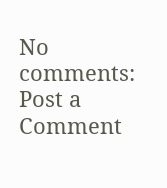No comments:
Post a Comment